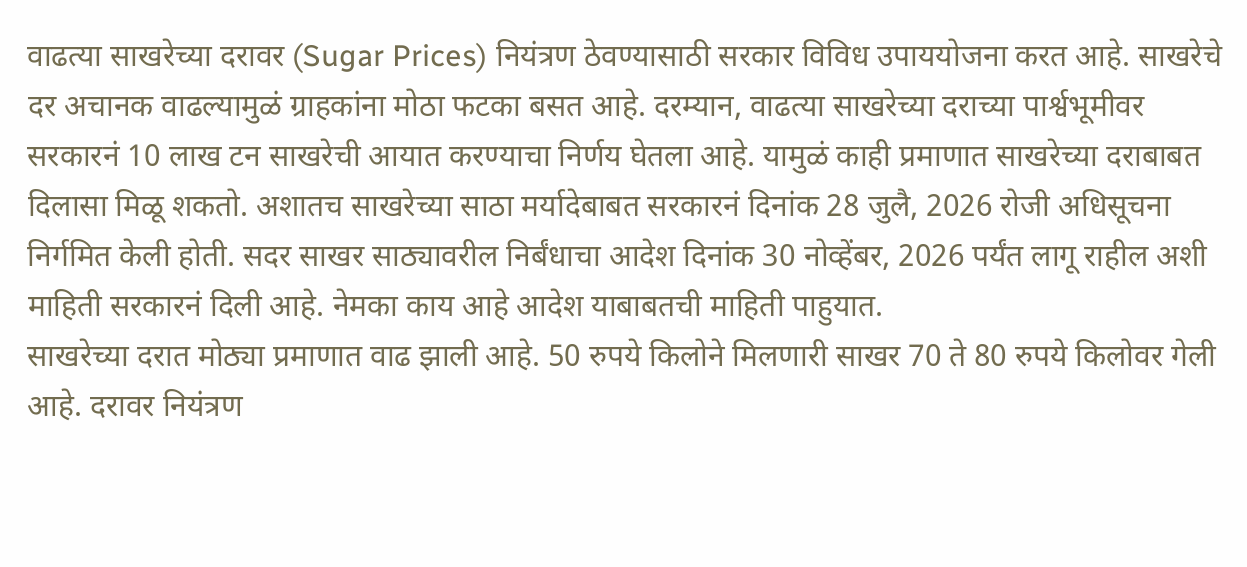वाढत्या साखरेच्या दरावर (Sugar Prices) नियंत्रण ठेवण्यासाठी सरकार विविध उपाययोजना करत आहे. साखरेचे दर अचानक वाढल्यामुळं ग्राहकांना मोठा फटका बसत आहे. दरम्यान, वाढत्या साखरेच्या दराच्या पार्श्वभूमीवर सरकारनं 10 लाख टन साखरेची आयात करण्याचा निर्णय घेतला आहे. यामुळं काही प्रमाणात साखरेच्या दराबाबत दिलासा मिळू शकतो. अशातच साखरेच्या साठा मर्यादेबाबत सरकारनं दिनांक 28 जुलै, 2026 रोजी अधिसूचना निर्गमित केली होती. सदर साखर साठ्यावरील निर्बंधाचा आदेश दिनांक 30 नोव्हेंबर, 2026 पर्यंत लागू राहील अशी माहिती सरकारनं दिली आहे. नेमका काय आहे आदेश याबाबतची माहिती पाहुयात.
साखरेच्या दरात मोठ्या प्रमाणात वाढ झाली आहे. 50 रुपये किलोने मिलणारी साखर 70 ते 80 रुपये किलोवर गेली आहे. दरावर नियंत्रण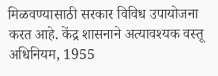मिळवण्यासाठी सरकार विविध उपायोजना करत आहे. केंद्र शासनाने अत्यावश्यक वस्तू अधिनियम, 1955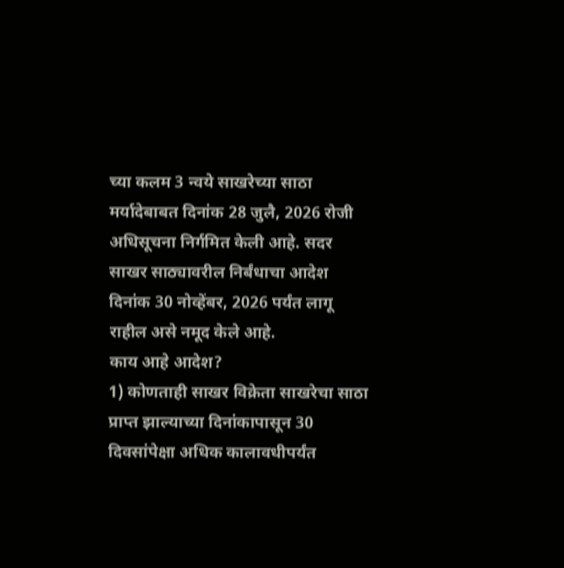च्या कलम 3 न्वये साखरेच्या साठा मर्यादेबाबत दिनांक 28 जुलै, 2026 रोजी अधिसूचना निर्गमित केली आहे. सदर साखर साठ्यावरील निर्बंधाचा आदेश दिनांक 30 नोव्हेंबर, 2026 पर्यंत लागू राहील असे नमूद केले आहे.
काय आहे आदेश?
1) कोणताही साखर विक्रेता साखरेचा साठा प्राप्त झाल्याच्या दिनांकापासून 30 दिवसांपेक्षा अधिक कालावधीपर्यंत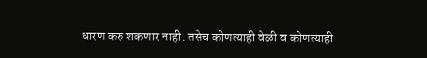धारण करु शकणार नाही. तसेच कोणत्याही वेळी व कोणत्याही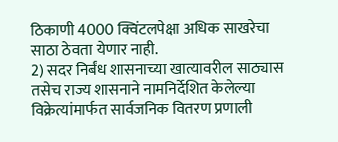ठिकाणी 4000 क्विंटलपेक्षा अधिक साखरेचा साठा ठेवता येणार नाही.
2) सदर निर्बंध शासनाच्या खात्यावरील साठ्यास तसेच राज्य शासनाने नामनिर्देशित केलेल्या विक्रेत्यांमार्फत सार्वजनिक वितरण प्रणाली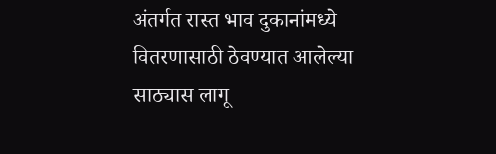अंतर्गत रास्त भाव दुकानांमध्ये वितरणासाठी ठेवण्यात आलेल्या साठ्यास लागू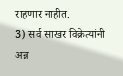राहणार नाहीत.
3) सर्व साखर विक्रेत्यांनी अन्न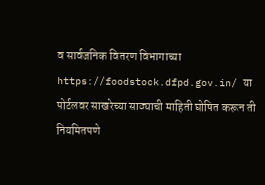व सार्वजनिक वितरण विभागाच्या https://foodstock.dfpd.gov.in/ या पोर्टलवर साखरेच्या साठ्याची माहिती घोषित करून ती नियमितपणे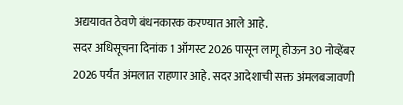अद्ययावत ठेवणे बंधनकारक करण्यात आले आहे.
सदर अधिसूचना दिनांक 1 ऑगस्ट 2026 पासून लागू होऊन 30 नोव्हेंबर 2026 पर्यंत अंमलात राहणार आहे. सदर आदेशाची सक्त अंमलबजावणी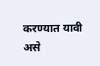करण्यात यावी असे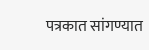पत्रकात सांगण्यात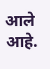आले आहे.